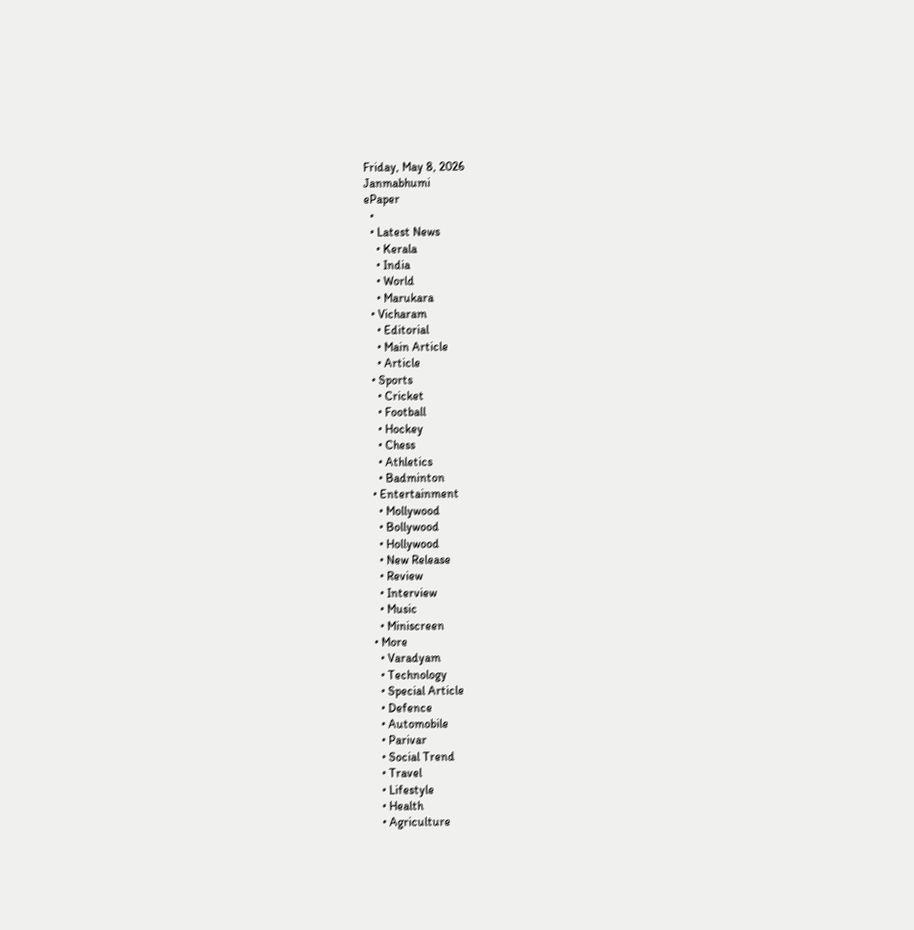Friday, May 8, 2026
Janmabhumi
ePaper
  •
  • Latest News
    • Kerala
    • India
    • World
    • Marukara
  • Vicharam
    • Editorial
    • Main Article
    • Article
  • Sports
    • Cricket
    • Football
    • Hockey
    • Chess
    • Athletics
    • Badminton
  • Entertainment
    • Mollywood
    • Bollywood
    • Hollywood
    • New Release
    • Review
    • Interview
    • Music
    • Miniscreen
  • More
    • Varadyam
    • Technology
    • Special Article
    • Defence
    • Automobile
    • Parivar
    • Social Trend
    • Travel
    • Lifestyle
    • Health
    • Agriculture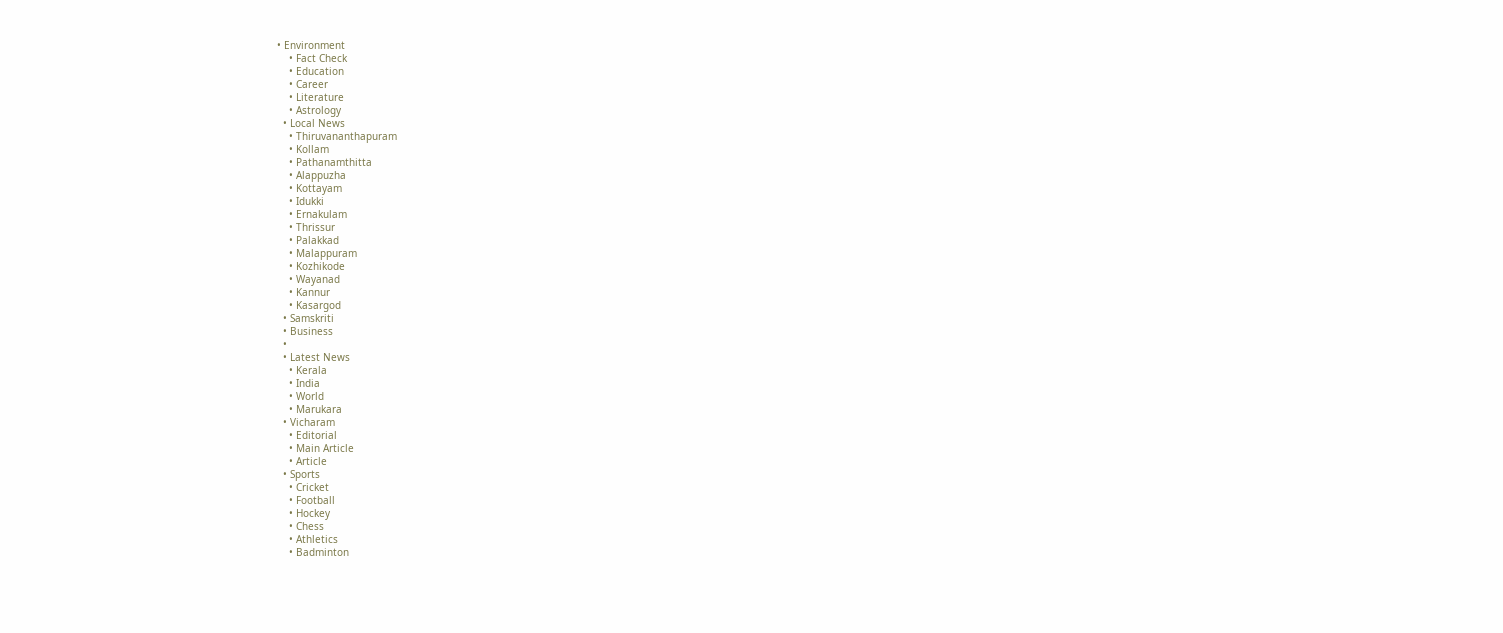• Environment
    • Fact Check
    • Education
    • Career
    • Literature
    • Astrology
  • Local News
    • Thiruvananthapuram
    • Kollam
    • Pathanamthitta
    • Alappuzha
    • Kottayam
    • Idukki
    • Ernakulam
    • Thrissur
    • Palakkad
    • Malappuram
    • Kozhikode
    • Wayanad
    • Kannur
    • Kasargod
  • Samskriti
  • Business
  •
  • Latest News
    • Kerala
    • India
    • World
    • Marukara
  • Vicharam
    • Editorial
    • Main Article
    • Article
  • Sports
    • Cricket
    • Football
    • Hockey
    • Chess
    • Athletics
    • Badminton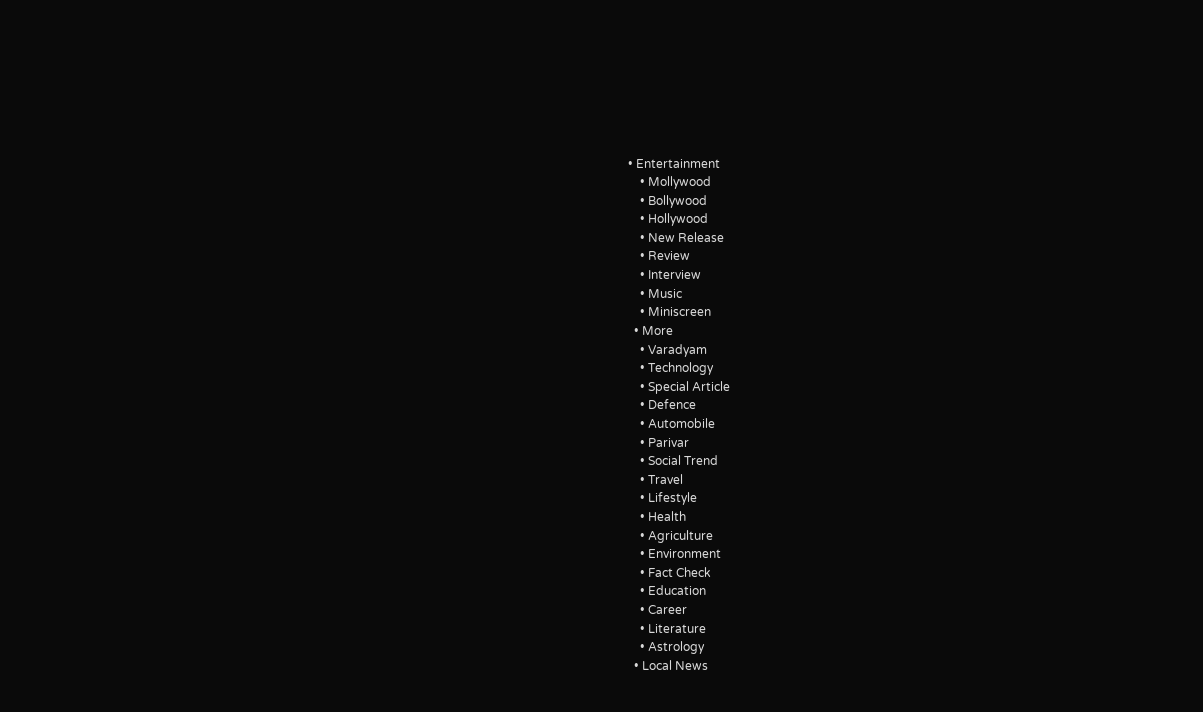• Entertainment
    • Mollywood
    • Bollywood
    • Hollywood
    • New Release
    • Review
    • Interview
    • Music
    • Miniscreen
  • More
    • Varadyam
    • Technology
    • Special Article
    • Defence
    • Automobile
    • Parivar
    • Social Trend
    • Travel
    • Lifestyle
    • Health
    • Agriculture
    • Environment
    • Fact Check
    • Education
    • Career
    • Literature
    • Astrology
  • Local News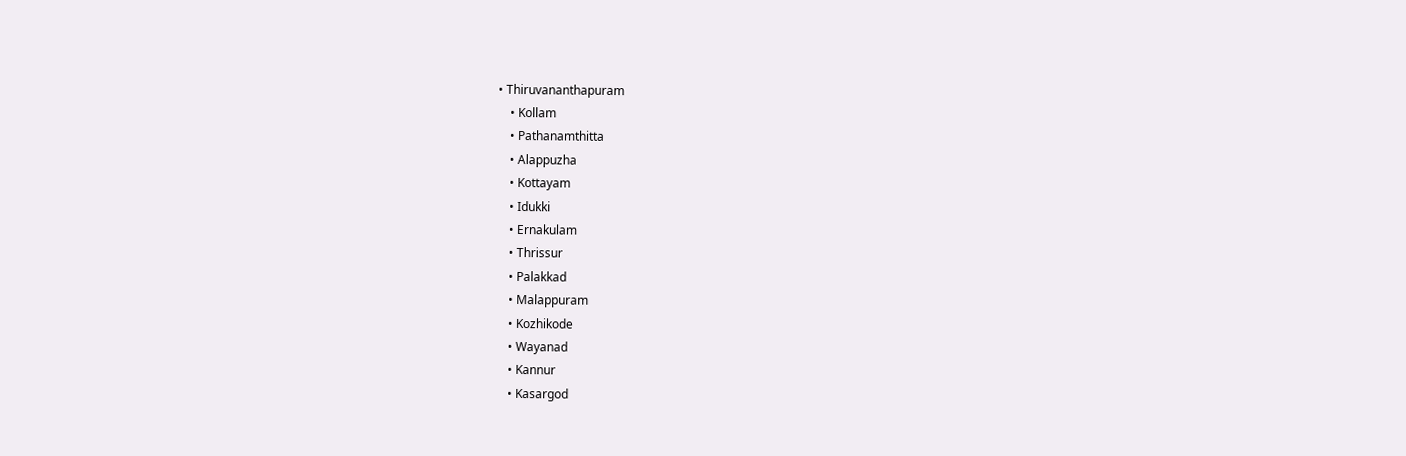• Thiruvananthapuram
    • Kollam
    • Pathanamthitta
    • Alappuzha
    • Kottayam
    • Idukki
    • Ernakulam
    • Thrissur
    • Palakkad
    • Malappuram
    • Kozhikode
    • Wayanad
    • Kannur
    • Kasargod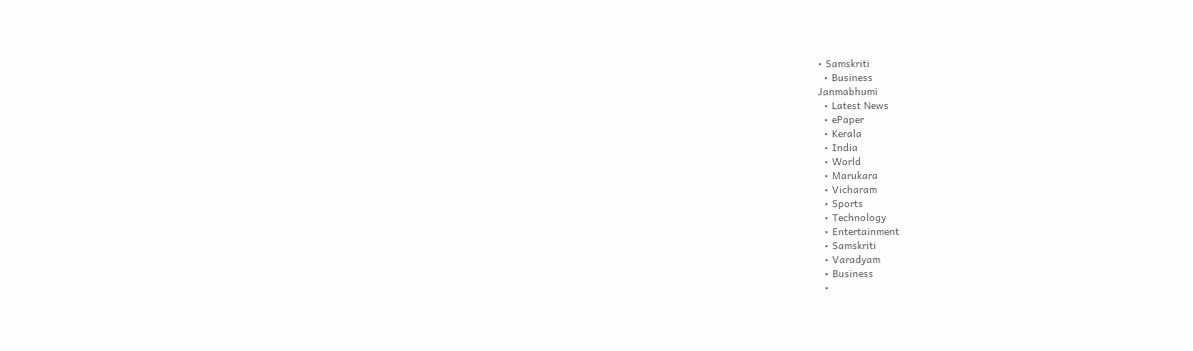• Samskriti
  • Business
Janmabhumi
  • Latest News
  • ePaper
  • Kerala
  • India
  • World
  • Marukara
  • Vicharam
  • Sports
  • Technology
  • Entertainment
  • Samskriti
  • Varadyam
  • Business
  •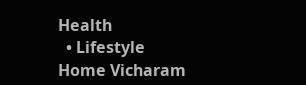Health
  • Lifestyle
Home Vicharam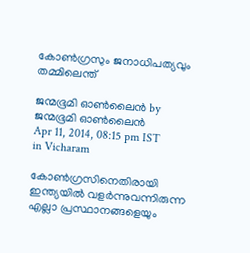കോണ്‍ഗ്രസും ജനാധിപത്യവും തമ്മിലെന്ത്‌

ജന്മഭൂമി ഓണ്‍ലൈന്‍ by ജന്മഭൂമി ഓണ്‍ലൈന്‍
Apr 11, 2014, 08:15 pm IST
in Vicharam

കോണ്‍ഗ്രസിനെതിരായി ഇന്ത്യയില്‍ വളര്‍ന്നുവന്നിരുന്ന എല്ലാ പ്രസ്ഥാനങ്ങളെയും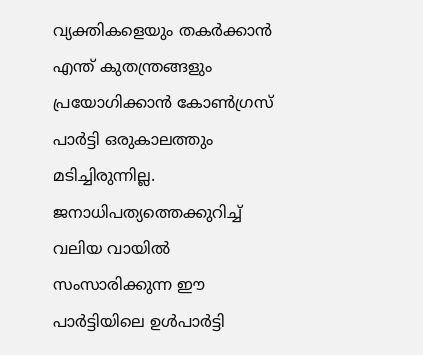വ്യക്തികളെയും തകര്‍ക്കാന്‍ എന്ത്‌ കുതന്ത്രങ്ങളും പ്രയോഗിക്കാന്‍ കോണ്‍ഗ്രസ്‌ പാര്‍ട്ടി ഒരുകാലത്തും മടിച്ചിരുന്നില്ല. ജനാധിപത്യത്തെക്കുറിച്ച്‌ വലിയ വായില്‍ സംസാരിക്കുന്ന ഈ പാര്‍ട്ടിയിലെ ഉള്‍പാര്‍ട്ടി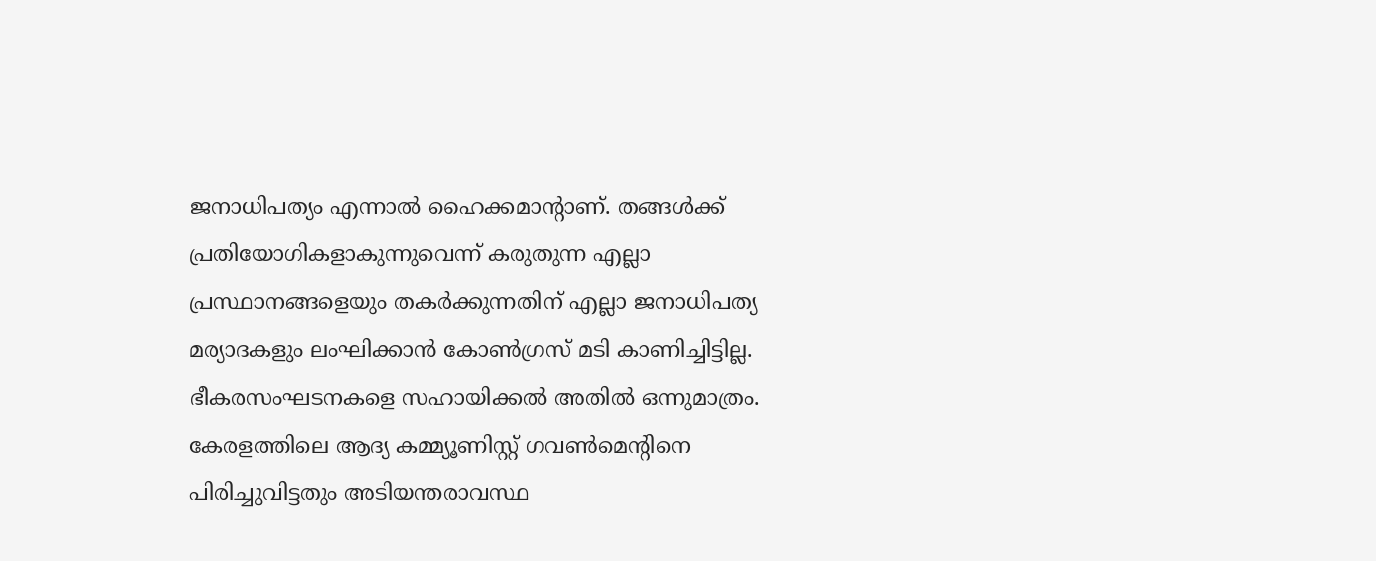ജനാധിപത്യം എന്നാല്‍ ഹൈക്കമാന്റാണ്‌. തങ്ങള്‍ക്ക്‌ പ്രതിയോഗികളാകുന്നുവെന്ന്‌ കരുതുന്ന എല്ലാ പ്രസ്ഥാനങ്ങളെയും തകര്‍ക്കുന്നതിന്‌ എല്ലാ ജനാധിപത്യ മര്യാദകളും ലംഘിക്കാന്‍ കോണ്‍ഗ്രസ്‌ മടി കാണിച്ചിട്ടില്ല. ഭീകരസംഘടനകളെ സഹായിക്കല്‍ അതില്‍ ഒന്നുമാത്രം. കേരളത്തിലെ ആദ്യ കമ്മ്യൂണിസ്റ്റ്‌ ഗവണ്‍മെന്റിനെ പിരിച്ചുവിട്ടതും അടിയന്തരാവസ്ഥ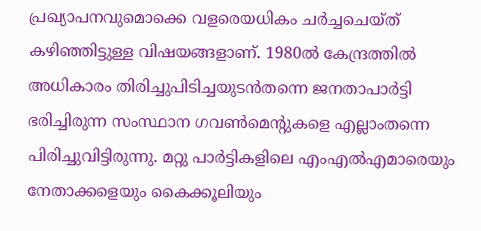പ്രഖ്യാപനവുമൊക്കെ വളരെയധികം ചര്‍ച്ചചെയ്ത്‌ കഴിഞ്ഞിട്ടുള്ള വിഷയങ്ങളാണ്‌. 1980ല്‍ കേന്ദ്രത്തില്‍ അധികാരം തിരിച്ചുപിടിച്ചയുടന്‍തന്നെ ജനതാപാര്‍ട്ടി ഭരിച്ചിരുന്ന സംസ്ഥാന ഗവണ്‍മെന്റുകളെ എല്ലാംതന്നെ പിരിച്ചുവിട്ടിരുന്നു. മറ്റു പാര്‍ട്ടികളിലെ എംഎല്‍എമാരെയും നേതാക്കളെയും കൈക്കൂലിയും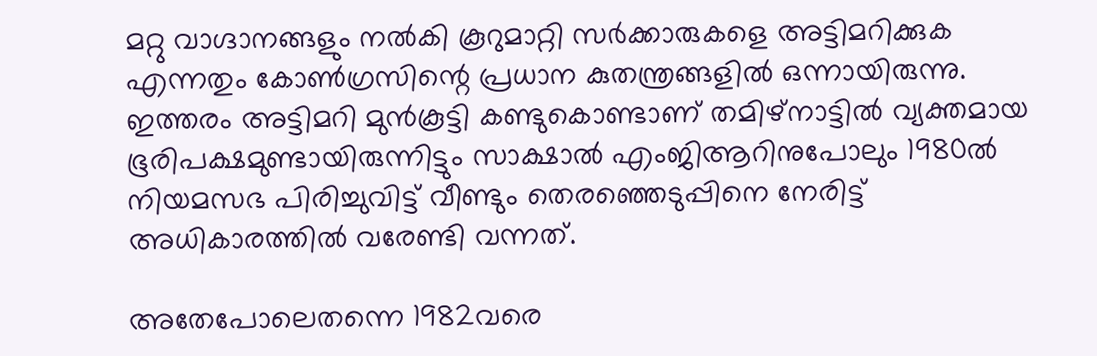മറ്റു വാഗ്ദാനങ്ങളും നല്‍കി കൂറുമാറ്റി സര്‍ക്കാരുകളെ അട്ടിമറിക്കുക എന്നതും കോണ്‍ഗ്രസിന്റെ പ്രധാന കുതന്ത്രങ്ങളില്‍ ഒന്നായിരുന്നു. ഇത്തരം അട്ടിമറി മുന്‍കൂട്ടി കണ്ടുകൊണ്ടാണ്‌ തമിഴ്‌നാട്ടില്‍ വ്യക്തമായ ഭൂരിപക്ഷമുണ്ടായിരുന്നിട്ടും സാക്ഷാല്‍ എംജിആറിനുപോലും 1980ല്‍ നിയമസഭ പിരിച്ചുവിട്ട്‌ വീണ്ടും തെരഞ്ഞെടുപ്പിനെ നേരിട്ട്‌ അധികാരത്തില്‍ വരേണ്ടി വന്നത്‌.

അതേപോലെതന്നെ 1982വരെ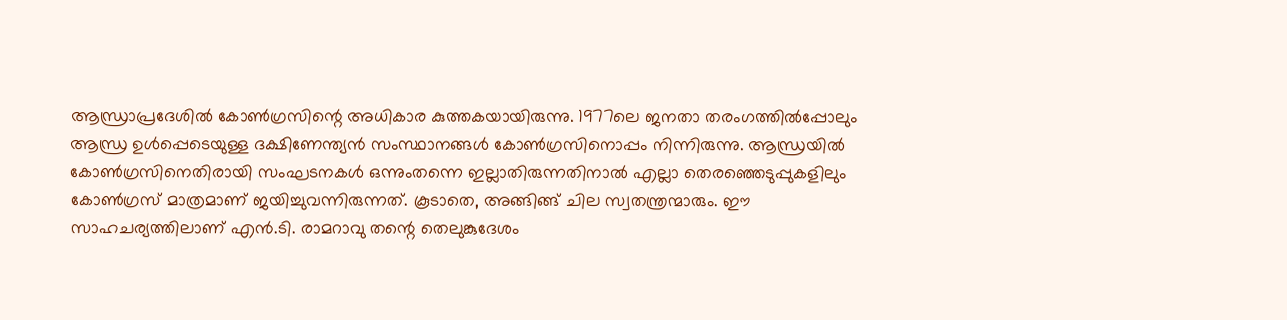ആന്ധ്രാപ്രദേശില്‍ കോണ്‍ഗ്രസിന്റെ അധികാര കുത്തകയായിരുന്നു. 1977ലെ ജനതാ തരംഗത്തില്‍പ്പോലും ആന്ധ്ര ഉള്‍പ്പെടെയുള്ള ദക്ഷിണേന്ത്യന്‍ സംസ്ഥാനങ്ങള്‍ കോണ്‍ഗ്രസിനൊപ്പം നിന്നിരുന്നു. ആന്ധ്രയില്‍ കോണ്‍ഗ്രസിനെതിരായി സംഘടനകള്‍ ഒന്നുംതന്നെ ഇല്ലാതിരുന്നതിനാല്‍ എല്ലാ തെരഞ്ഞെടുപ്പുകളിലും കോണ്‍ഗ്രസ്‌ മാത്രമാണ്‌ ജയിച്ചുവന്നിരുന്നത്‌. കൂടാതെ, അങ്ങിങ്ങ്‌ ചില സ്വതന്ത്രന്മാരും. ഈ സാഹചര്യത്തിലാണ്‌ എന്‍.ടി. രാമറാവു തന്റെ തെലുങ്കുദേശം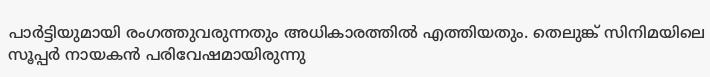പാര്‍ട്ടിയുമായി രംഗത്തുവരുന്നതും അധികാരത്തില്‍ എത്തിയതും. തെലുങ്ക്‌ സിനിമയിലെ സൂപ്പര്‍ നായകന്‍ പരിവേഷമായിരുന്നു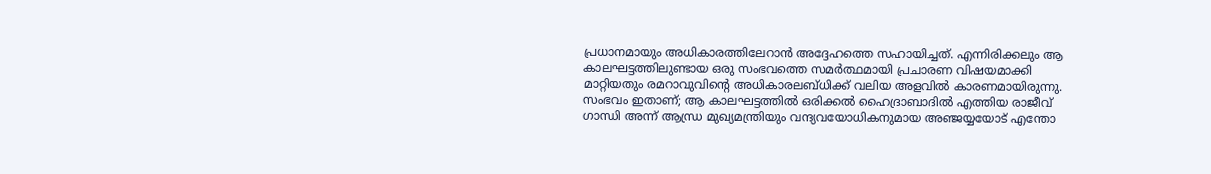പ്രധാനമായും അധികാരത്തിലേറാന്‍ അദ്ദേഹത്തെ സഹായിച്ചത്‌. എന്നിരിക്കലും ആ കാലഘട്ടത്തിലുണ്ടായ ഒരു സംഭവത്തെ സമര്‍ത്ഥമായി പ്രചാരണ വിഷയമാക്കി മാറ്റിയതും രമറാവുവിന്റെ അധികാരലബ്ധിക്ക്‌ വലിയ അളവില്‍ കാരണമായിരുന്നു. സംഭവം ഇതാണ്‌; ആ കാലഘട്ടത്തില്‍ ഒരിക്കല്‍ ഹൈദ്രാബാദില്‍ എത്തിയ രാജീവ്‌ ഗാന്ധി അന്ന്‌ ആന്ധ്ര മുഖ്യമന്ത്രിയും വന്ദ്യവയോധികനുമായ അഞ്ജയ്യയോട്‌ എന്തോ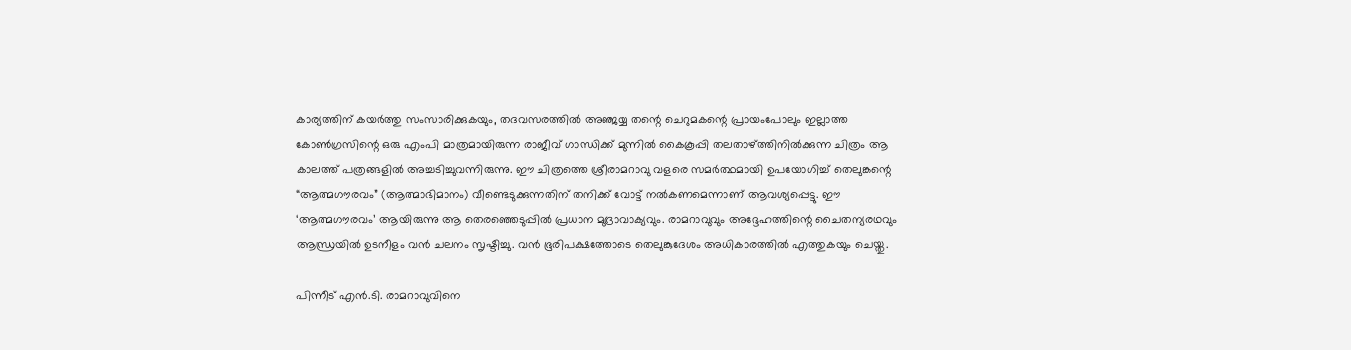കാര്യത്തിന്‌ കയര്‍ത്തു സംസാരിക്കുകയും, തദവസരത്തില്‍ അഞ്ജയ്യ തന്റെ ചെറുമകന്റെ പ്രായംപോലും ഇല്ലാത്ത കോണ്‍ഗ്രസിന്റെ ഒരു എംപി മാത്രമായിരുന്ന രാജീവ്‌ ഗാന്ധിക്ക്‌ മുന്നില്‍ കൈകൂപ്പി തലതാഴ്‌ത്തിനില്‍ക്കുന്ന ചിത്രം ആ കാലത്ത്‌ പത്രങ്ങളില്‍ അച്ചടിച്ചുവന്നിരുന്നു. ഈ ചിത്രത്തെ ശ്രീരാമറാവു വളരെ സമര്‍ത്ഥമായി ഉപയോഗിച്ച്‌ തെലുങ്കന്റെ “ആത്മഗൗരവം” (ആത്മാഭിമാനം) വീണ്ടെടുക്കുന്നതിന്‌ തനിക്ക്‌ വോട്ട്‌ നല്‍കണമെന്നാണ്‌ ആവശ്യപ്പെട്ടു. ഈ ‘ആത്മഗൗരവം’ ആയിരുന്നു ആ തെരഞ്ഞെടുപ്പില്‍ പ്രധാന മുദ്രാവാക്യവും. രാമറാവുവും അദ്ദേഹത്തിന്റെ ചൈതന്യരഥവും ആന്ധ്രയില്‍ ഉടനീളം വന്‍ ചലനം സൃഷ്ടിച്ചു. വന്‍ ഭൂരിപക്ഷത്തോടെ തെലുങ്കുദേശം അധികാരത്തില്‍ എത്തുകയും ചെയ്തു.

പിന്നീട്‌ എന്‍.ടി. രാമറാവുവിനെ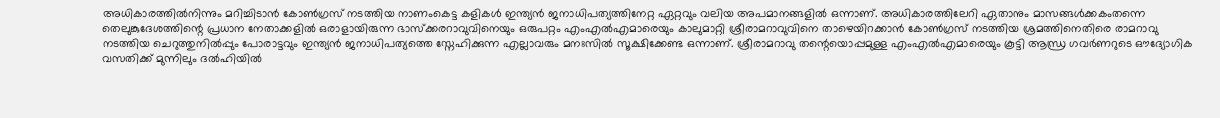അധികാരത്തില്‍നിന്നും മറിച്ചിടാന്‍ കോണ്‍ഗ്രസ്‌ നടത്തിയ നാണംകെട്ട കളികള്‍ ഇന്ത്യന്‍ ജനാധിപത്യത്തിനേറ്റ ഏറ്റവും വലിയ അപമാനങ്ങളില്‍ ഒന്നാണ്‌. അധികാരത്തിലേറി ഏതാനും മാസങ്ങള്‍ക്കകംതന്നെ തെലുങ്കുദേശത്തിന്റെ പ്രധാന നേതാക്കളില്‍ ഒരാളായിരുന്ന ഭാസ്ക്കരറാവുവിനെയും ഒരുപറ്റം എംഎല്‍എമാരെയും കാലുമാറ്റി ശ്രീരാമറാവുവിനെ താഴെയിറക്കാന്‍ കോണ്‍ഗ്രസ്‌ നടത്തിയ ശ്രമത്തിനെതിരെ രാമറാവു നടത്തിയ ചെറുത്തുനില്‍പ്പും പോരാട്ടവും ഇന്ത്യന്‍ ജനാധിപത്യത്തെ സ്നേഹിക്കുന്ന എല്ലാവരും മനഃസില്‍ സൂക്ഷിക്കേണ്ട ഒന്നാണ്‌. ശ്രീരാമറാവു തന്റെയൊപ്പമുള്ള എംഎല്‍എമാരെയും കൂട്ടി ആന്ധ്ര ഗവര്‍ണറുടെ ഔദ്യോഗിക വസതിക്ക്‌ മുന്നിലും ദല്‍ഹിയില്‍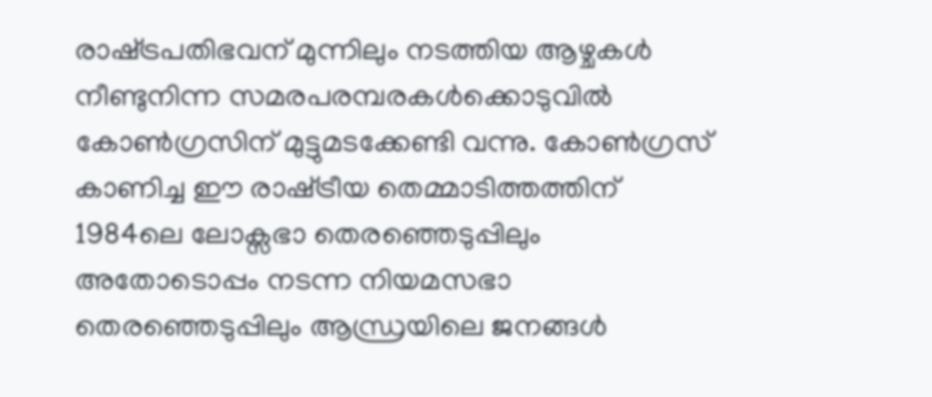രാഷ്‌ട്രപതിഭവന്‌ മുന്നിലും നടത്തിയ ആഴ്ചകള്‍ നീണ്ടുനിന്ന സമരപരമ്പരകള്‍ക്കൊടുവില്‍ കോണ്‍ഗ്രസിന്‌ മുട്ടുമടക്കേണ്ടി വന്നു. കോണ്‍ഗ്രസ്‌ കാണിച്ച ഈ രാഷ്‌ട്രീയ തെമ്മാടിത്തത്തിന്‌ 1984ലെ ലോക്സഭാ തെരഞ്ഞെടുപ്പിലും അതോടൊപ്പം നടന്ന നിയമസഭാ തെരഞ്ഞെടുപ്പിലും ആന്ധ്രയിലെ ജനങ്ങള്‍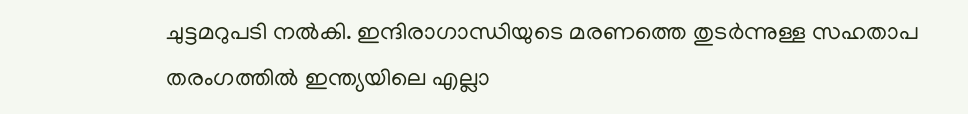ചുട്ടമറുപടി നല്‍കി. ഇന്ദിരാഗാന്ധിയുടെ മരണത്തെ തുടര്‍ന്നുള്ള സഹതാപ തരംഗത്തില്‍ ഇന്ത്യയിലെ എല്ലാ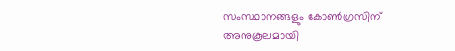സംസ്ഥാനങ്ങളും കോണ്‍ഗ്രസിന്‌ അനുകൂലമായി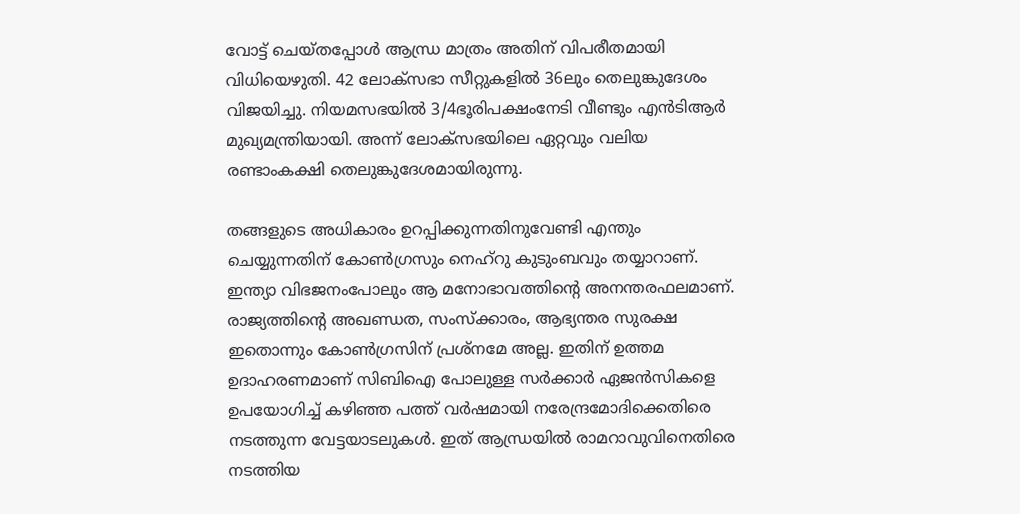വോട്ട്‌ ചെയ്തപ്പോള്‍ ആന്ധ്ര മാത്രം അതിന്‌ വിപരീതമായി വിധിയെഴുതി. 42 ലോക്സഭാ സീറ്റുകളില്‍ 36ലും തെലുങ്കുദേശം വിജയിച്ചു. നിയമസഭയില്‍ 3/4ഭൂരിപക്ഷംനേടി വീണ്ടും എന്‍ടിആര്‍ മുഖ്യമന്ത്രിയായി. അന്ന്‌ ലോക്സഭയിലെ ഏറ്റവും വലിയ രണ്ടാംകക്ഷി തെലുങ്കുദേശമായിരുന്നു.

തങ്ങളുടെ അധികാരം ഉറപ്പിക്കുന്നതിനുവേണ്ടി എന്തും ചെയ്യുന്നതിന്‌ കോണ്‍ഗ്രസും നെഹ്‌റു കുടുംബവും തയ്യാറാണ്‌. ഇന്ത്യാ വിഭജനംപോലും ആ മനോഭാവത്തിന്റെ അനന്തരഫലമാണ്‌. രാജ്യത്തിന്റെ അഖണ്ഡത, സംസ്ക്കാരം, ആഭ്യന്തര സുരക്ഷ ഇതൊന്നും കോണ്‍ഗ്രസിന്‌ പ്രശ്നമേ അല്ല. ഇതിന്‌ ഉത്തമ ഉദാഹരണമാണ്‌ സിബിഐ പോലുള്ള സര്‍ക്കാര്‍ ഏജന്‍സികളെ ഉപയോഗിച്ച്‌ കഴിഞ്ഞ പത്ത്‌ വര്‍ഷമായി നരേന്ദ്രമോദിക്കെതിരെ നടത്തുന്ന വേട്ടയാടലുകള്‍. ഇത്‌ ആന്ധ്രയില്‍ രാമറാവുവിനെതിരെ നടത്തിയ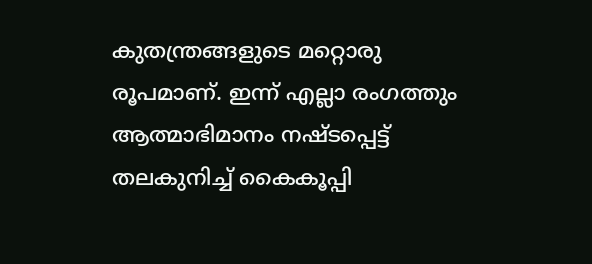കുതന്ത്രങ്ങളുടെ മറ്റൊരു രൂപമാണ്‌. ഇന്ന്‌ എല്ലാ രംഗത്തും ആത്മാഭിമാനം നഷ്ടപ്പെട്ട്‌ തലകുനിച്ച്‌ കൈകൂപ്പി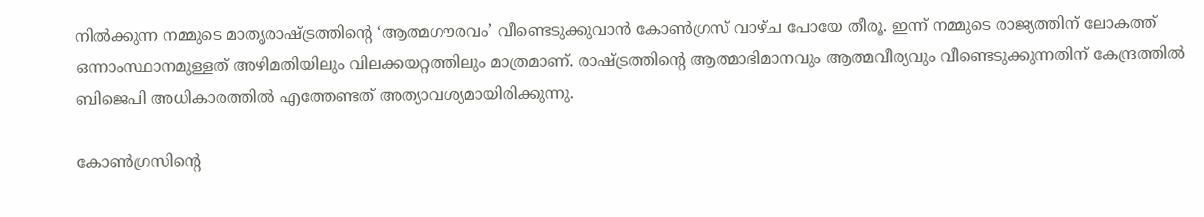നില്‍ക്കുന്ന നമ്മുടെ മാതൃരാഷ്‌ട്രത്തിന്റെ ‘ആത്മഗൗരവം’ വീണ്ടെടുക്കുവാന്‍ കോണ്‍ഗ്രസ്‌ വാഴ്ച പോയേ തീരൂ. ഇന്ന്‌ നമ്മുടെ രാജ്യത്തിന്‌ ലോകത്ത്‌ ഒന്നാംസ്ഥാനമുള്ളത്‌ അഴിമതിയിലും വിലക്കയറ്റത്തിലും മാത്രമാണ്‌. രാഷ്‌ട്രത്തിന്റെ ആത്മാഭിമാനവും ആത്മവീര്യവും വീണ്ടെടുക്കുന്നതിന്‌ കേന്ദ്രത്തില്‍ ബിജെപി അധികാരത്തില്‍ എത്തേണ്ടത്‌ അത്യാവശ്യമായിരിക്കുന്നു.

കോണ്‍ഗ്രസിന്റെ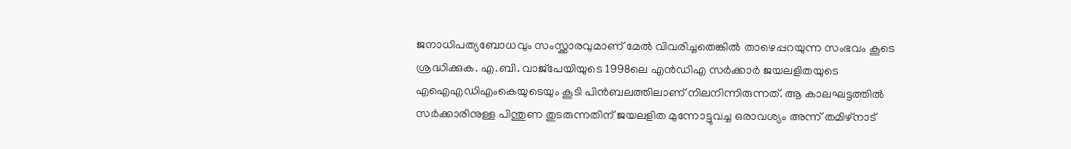ജനാധിപത്യബോധവും സംസ്ക്കാരവുമാണ്‌ മേല്‍ വിവരിച്ചതെങ്കില്‍ താഴെപ്പറയുന്ന സംഭവം കൂടെ ശ്രദ്ധിക്കുക. എ.ബി. വാജ്പേയിയുടെ 1998ലെ എന്‍ഡിഎ സര്‍ക്കാര്‍ ജയലളിതയുടെ എഐഎഡിഎംകെയുടെയും കൂടി പിന്‍ബലത്തിലാണ്‌ നിലനിന്നിരുന്നത്‌. ആ കാലഘട്ടത്തില്‍ സര്‍ക്കാരിനുള്ള പിന്തുണ തുടരുന്നതിന്‌ ജയലളിത മുന്നോട്ടുവച്ച ഒരാവശ്യം അന്ന്‌ തമിഴ്‌നാട്‌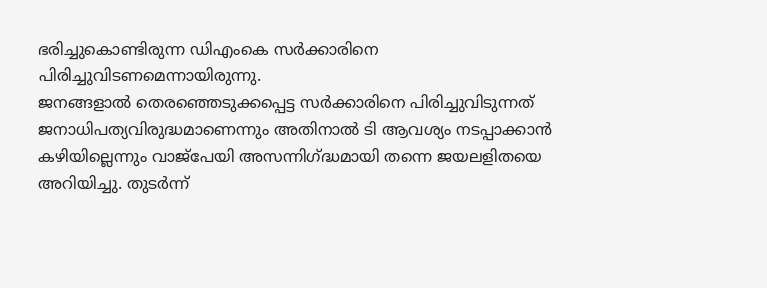ഭരിച്ചുകൊണ്ടിരുന്ന ഡിഎംകെ സര്‍ക്കാരിനെ പിരിച്ചുവിടണമെന്നായിരുന്നു.
ജനങ്ങളാല്‍ തെരഞ്ഞെടുക്കപ്പെട്ട സര്‍ക്കാരിനെ പിരിച്ചുവിടുന്നത്‌ ജനാധിപത്യവിരുദ്ധമാണെന്നും അതിനാല്‍ ടി ആവശ്യം നടപ്പാക്കാന്‍ കഴിയില്ലെന്നും വാജ്പേയി അസന്നിഗ്‌ദ്ധമായി തന്നെ ജയലളിതയെ അറിയിച്ചു. തുടര്‍ന്ന്‌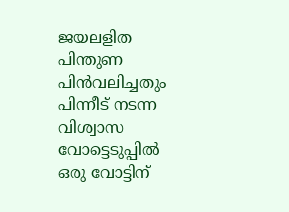ജയലളിത പിന്തുണ പിന്‍വലിച്ചതും പിന്നീട്‌ നടന്ന വിശ്വാസ വോട്ടെടുപ്പില്‍ ഒരു വോട്ടിന്‌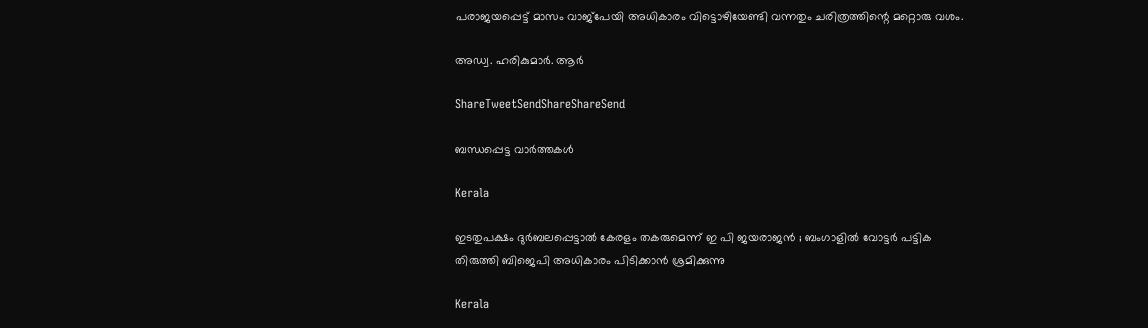പരാജയപ്പെട്ട്‌ മാസം വാജ്പേയി അധികാരം വിട്ടൊഴിയേണ്ടി വന്നതും ചരിത്രത്തിന്റെ മറ്റൊരു വശം.

അഡ്വ. ഹരികുമാര്‍. ആര്‍

ShareTweetSendShareShareSend

ബന്ധപ്പെട്ട വാര്‍ത്തകള്‍

Kerala

ഇടതുപക്ഷം ദുർബലപ്പെട്ടാൽ കേരളം തകരുമെന്ന് ഇ പി ജയരാജൻ ; ബംഗാളിൽ വോട്ടർ പട്ടിക തിരുത്തി ബിജെപി അധികാരം പിടിക്കാൻ ശ്രമിക്കുന്നു

Kerala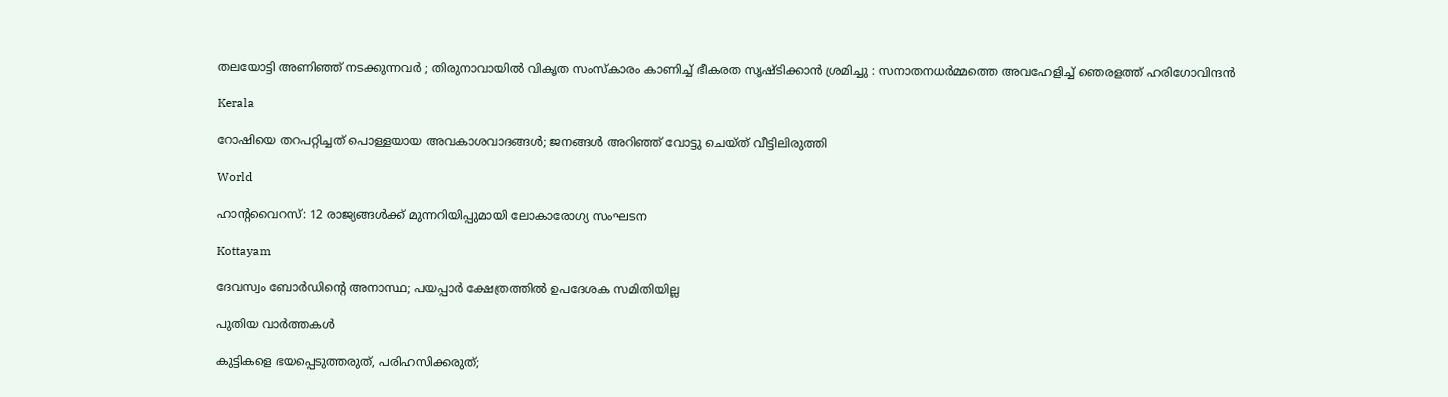തലയോട്ടി അണിഞ്ഞ് നടക്കുന്നവർ ; തിരുനാവായിൽ വികൃത സംസ്കാരം കാണിച്ച് ഭീകരത സൃഷ്ടിക്കാൻ ശ്രമിച്ചു : സനാതനധർമ്മത്തെ അവഹേളിച്ച് ഞെരളത്ത് ഹരിഗോവിന്ദൻ

Kerala

റോഷിയെ തറപറ്റിച്ചത് പൊള്ളയായ അവകാശവാദങ്ങള്‍; ജനങ്ങള്‍ അറിഞ്ഞ് വോട്ടു ചെയ്ത് വീട്ടിലിരുത്തി

World

ഹാൻ്റവൈറസ്: 12 രാജ്യങ്ങൾക്ക് മുന്നറിയിപ്പുമായി ലോകാരോഗ്യ സംഘടന

Kottayam

ദേവസ്വം ബോര്‍ഡിന്റെ അനാസ്ഥ; പയപ്പാര്‍ ക്ഷേത്രത്തില്‍ ഉപദേശക സമിതിയില്ല

പുതിയ വാര്‍ത്തകള്‍

കുട്ടികളെ ഭയപ്പെടുത്തരുത്, പരിഹസിക്കരുത്;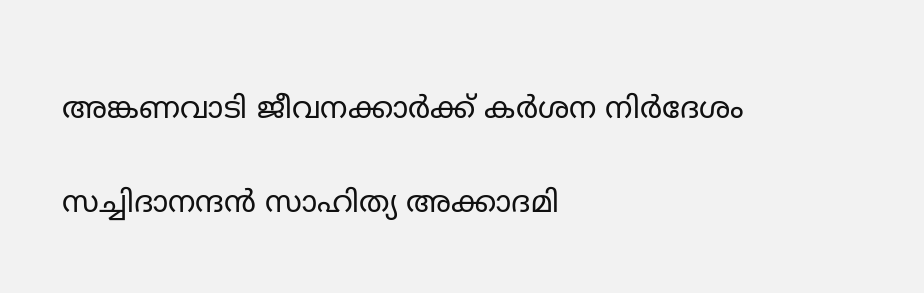അങ്കണവാടി ജീവനക്കാർക്ക് കർശന നിർദേശം

സച്ചിദാനന്ദൻ സാഹിത്യ അക്കാദമി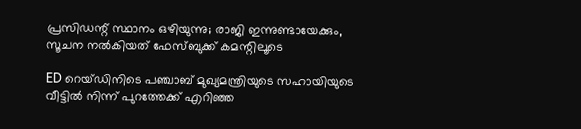പ്രസിഡന്റ് സ്ഥാനം ഒഴിയുന്നു; രാജി ഇന്നുണ്ടായേക്കും, സൂചന നൽകിയത് ഫേസ്ബുക്ക് കമന്റിലൂടെ

ED റെയ്ഡിനിടെ പഞ്ചാബ് മുഖ്യമന്ത്രിയുടെ സഹായിയുടെ വീട്ടിൽ നിന്ന് പുറത്തേക്ക് എറിഞ്ഞ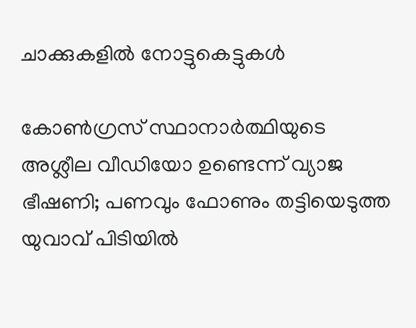ചാക്കുകളിൽ നോട്ടുകെട്ടുകൾ

കോൺഗ്രസ് സ്ഥാനാർത്ഥിയുടെ അശ്ലീല വീഡിയോ ഉണ്ടെന്ന് വ്യാജ ഭീഷണി; പണവും ഫോണും തട്ടിയെടുത്ത യുവാവ് പിടിയിൽ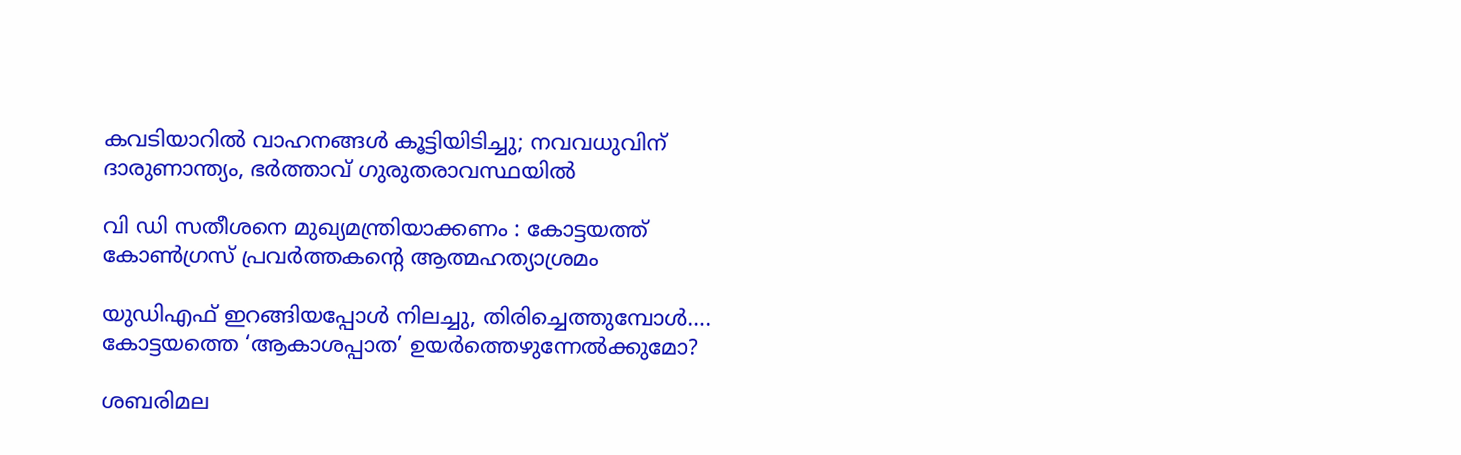കവടിയാറിൽ വാഹനങ്ങൾ കൂട്ടിയിടിച്ചു; നവവധുവിന് ദാരുണാന്ത്യം, ഭർത്താവ് ഗുരുതരാവസ്ഥയിൽ

വി ഡി സതീശനെ മുഖ്യമന്ത്രിയാക്കണം : കോട്ടയത്ത് കോൺഗ്രസ് പ്രവർത്തകന്റെ ആത്മഹത്യാശ്രമം

യുഡിഎഫ് ഇറങ്ങിയപ്പോള്‍ നിലച്ചു, തിരിച്ചെത്തുമ്പോള്‍…. കോട്ടയത്തെ ‘ആകാശപ്പാത’ ഉയര്‍ത്തെഴുന്നേല്‍ക്കുമോ?

ശബരിമല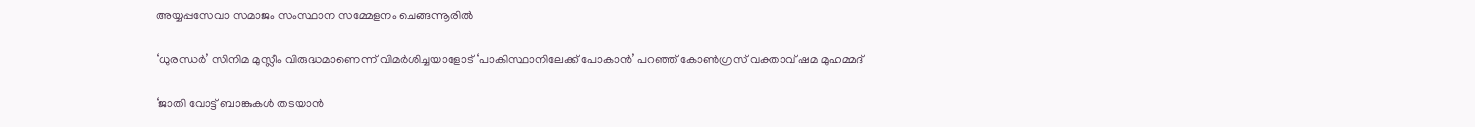അയ്യപ്പസേവാ സമാജം സംസ്ഥാന സമ്മേളനം ചെങ്ങന്നൂരില്‍

‘ധുരന്ധർ’ സിനിമ മുസ്ലീം വിരുദ്ധമാണെന്ന് വിമർശിച്ചയാളോട് ‘പാകിസ്ഥാനിലേക്ക് പോകാൻ’ പറഞ്ഞ് കോൺഗ്രസ് വക്താവ് ഷമ മുഹമ്മദ്

‘ജാതി വോട്ട് ബാങ്കുകള്‍ തടയാന്‍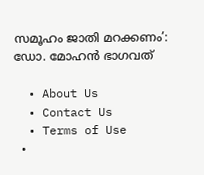സമൂഹം ജാതി മറക്കണം’: ഡോ. മോഹന്‍ ഭാഗവത്

  • About Us
  • Contact Us
  • Terms of Use
  •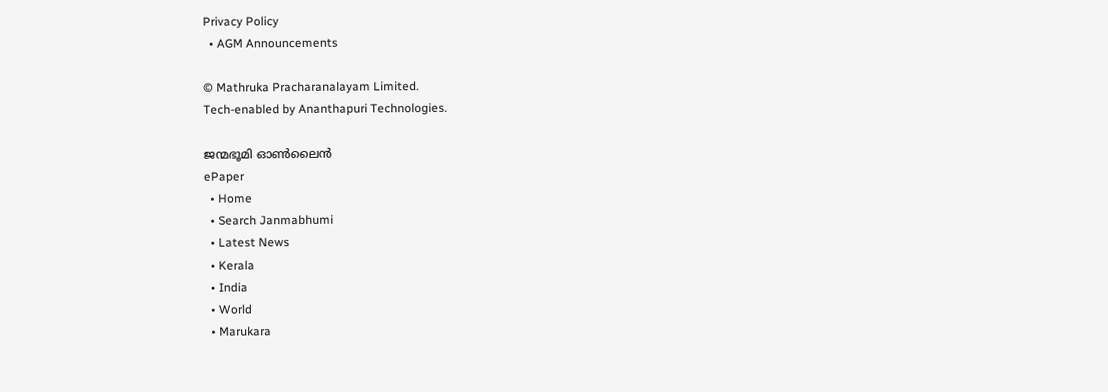Privacy Policy
  • AGM Announcements

© Mathruka Pracharanalayam Limited.
Tech-enabled by Ananthapuri Technologies.

ജന്മഭൂമി ഓണ്‍ലൈന്‍
ePaper
  • Home
  • Search Janmabhumi
  • Latest News
  • Kerala
  • India
  • World
  • Marukara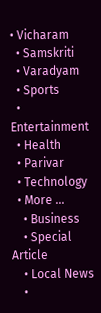• Vicharam
  • Samskriti
  • Varadyam
  • Sports
  • Entertainment
  • Health
  • Parivar
  • Technology
  • More …
    • Business
    • Special Article
    • Local News
    •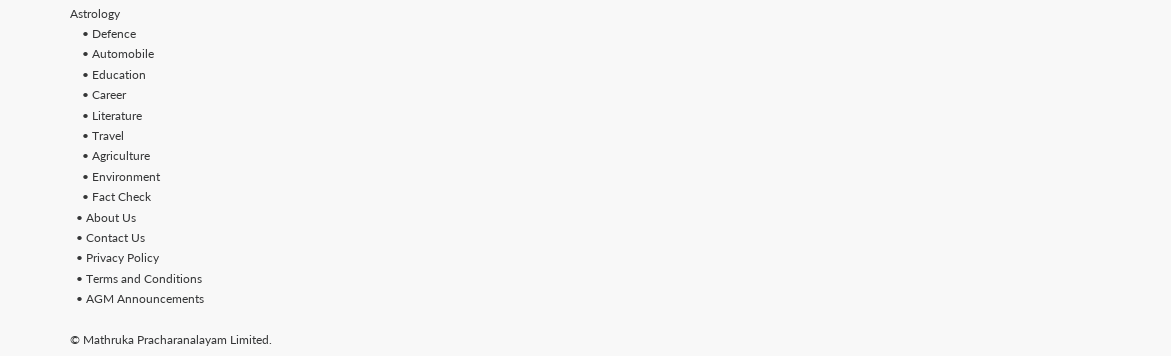Astrology
    • Defence
    • Automobile
    • Education
    • Career
    • Literature
    • Travel
    • Agriculture
    • Environment
    • Fact Check
  • About Us
  • Contact Us
  • Privacy Policy
  • Terms and Conditions
  • AGM Announcements

© Mathruka Pracharanalayam Limited.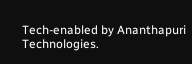Tech-enabled by Ananthapuri Technologies.